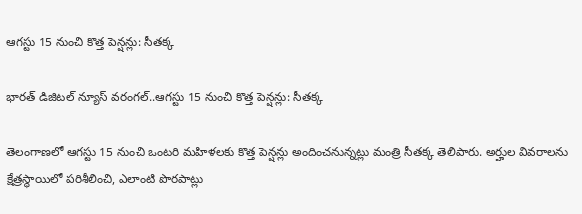ఆగస్టు 15 నుంచి కొత్త పెన్షన్లు: సీతక్క

భారత్ డిజిటల్ న్యూస్ వరంగల్..ఆగస్టు 15 నుంచి కొత్త పెన్షన్లు: సీతక్క

తెలంగాణలో ఆగస్టు 15 నుంచి ఒంటరి మహిళలకు కొత్త పెన్షన్లు అందించనున్నట్లు మంత్రి సీతక్క తెలిపారు. అర్హుల వివరాలను క్షేత్రస్థాయిలో పరిశీలించి, ఎలాంటి పొరపాట్లు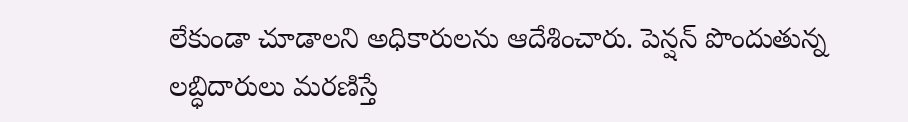లేకుండా చూడాలని అధికారులను ఆదేశించారు. పెన్షన్ పొందుతున్న లబ్ధిదారులు మరణిస్తే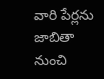వారి పేర్లను జాబితా నుంచి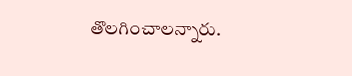తొలగించాలన్నారు.